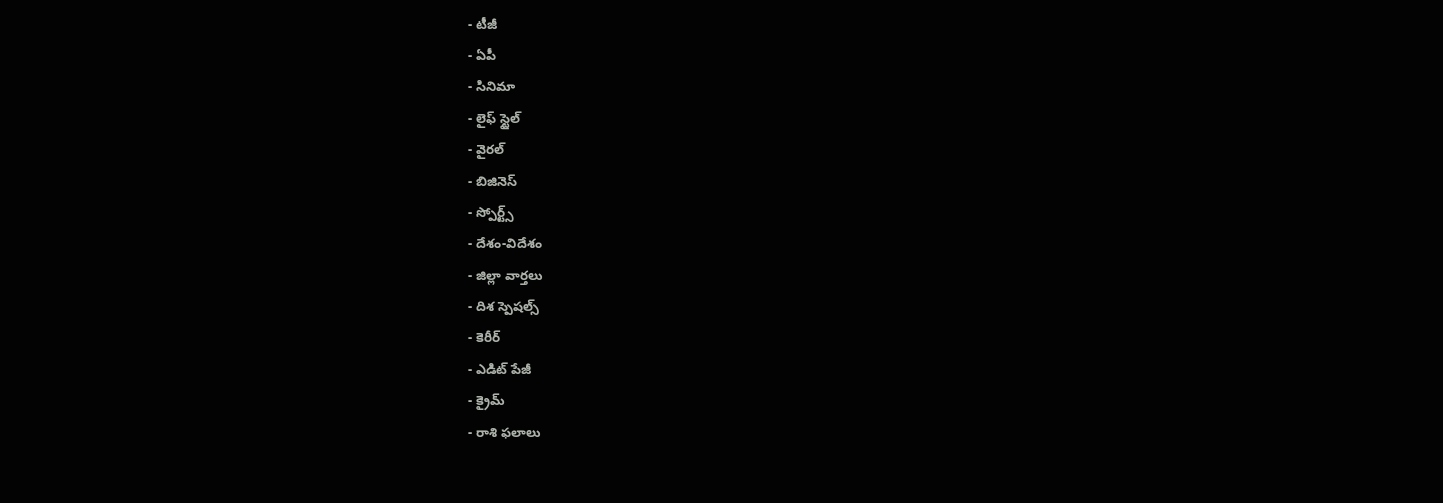- టీజీ
- ఏపీ
- సినిమా
- లైఫ్ స్టైల్
- వైరల్
- బిజినెస్
- స్పోర్ట్స్
- దేశం-విదేశం
- జిల్లా వార్తలు
- దిశ స్పెషల్స్
- కెరీర్
- ఎడిట్ పేజీ
- క్రైమ్
- రాశి ఫలాలు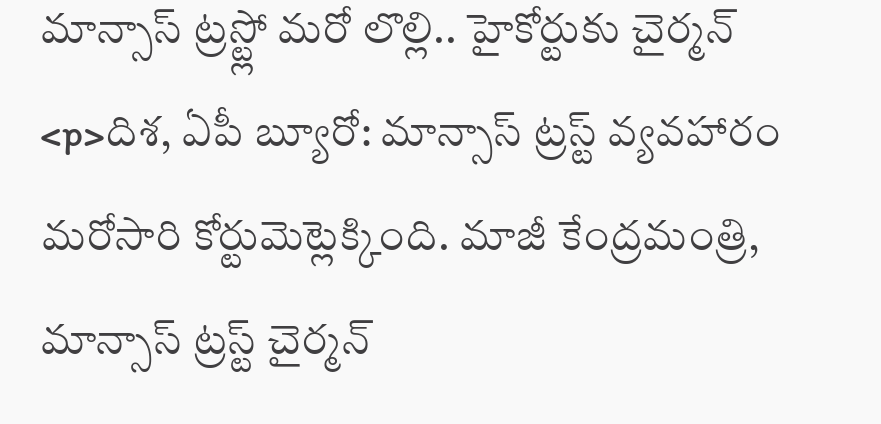మాన్సాస్ ట్రస్ట్లో మరో లొల్లి.. హైకోర్టుకు చైర్మన్
<p>దిశ, ఏపీ బ్యూరో: మాన్సాస్ ట్రస్ట్ వ్యవహారం మరోసారి కోర్టుమెట్లెక్కింది. మాజీ కేంద్రమంత్రి, మాన్సాస్ ట్రస్ట్ చైర్మన్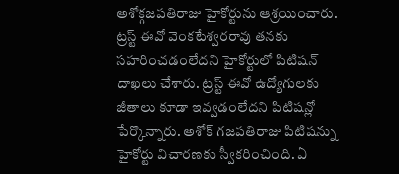అశోక్గజపతిరాజు హైకోర్టును ఆశ్రయించారు. ట్రస్ట్ ఈవో వెంకటేశ్వరరావు తనకు సహరించడంలేదని హైకోర్టులో పిటిషన్ దాఖలు చేశారు. ట్రస్ట్ ఈవో ఉద్యోగులకు జీతాలు కూడా ఇవ్వడంలేదని పిటిషన్లో పేర్కొన్నారు. అశోక్ గజపతిరాజు పిటిషన్ను హైకోర్టు విచారణకు స్వీకరించింది. ఏ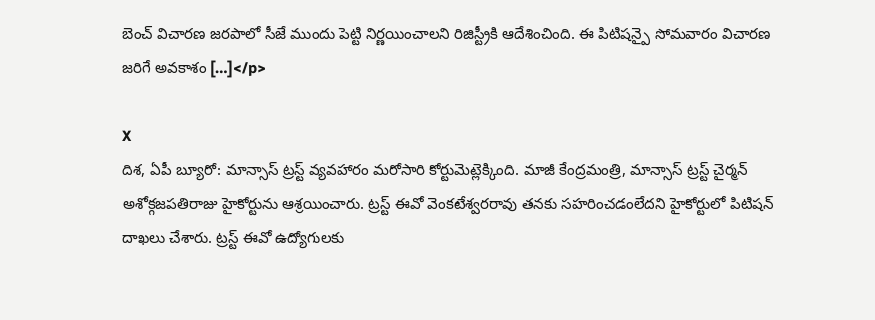బెంచ్ విచారణ జరపాలో సీజే ముందు పెట్టి నిర్ణయించాలని రిజిస్ట్రీకి ఆదేశించింది. ఈ పిటిషన్పై సోమవారం విచారణ జరిగే అవకాశం […]</p>

X
దిశ, ఏపీ బ్యూరో: మాన్సాస్ ట్రస్ట్ వ్యవహారం మరోసారి కోర్టుమెట్లెక్కింది. మాజీ కేంద్రమంత్రి, మాన్సాస్ ట్రస్ట్ చైర్మన్ అశోక్గజపతిరాజు హైకోర్టును ఆశ్రయించారు. ట్రస్ట్ ఈవో వెంకటేశ్వరరావు తనకు సహరించడంలేదని హైకోర్టులో పిటిషన్ దాఖలు చేశారు. ట్రస్ట్ ఈవో ఉద్యోగులకు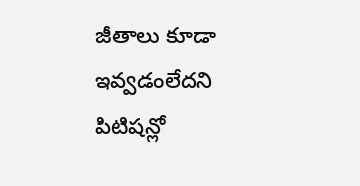జీతాలు కూడా ఇవ్వడంలేదని పిటిషన్లో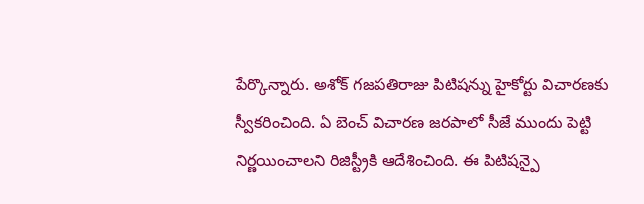పేర్కొన్నారు. అశోక్ గజపతిరాజు పిటిషన్ను హైకోర్టు విచారణకు స్వీకరించింది. ఏ బెంచ్ విచారణ జరపాలో సీజే ముందు పెట్టి నిర్ణయించాలని రిజిస్ట్రీకి ఆదేశించింది. ఈ పిటిషన్పై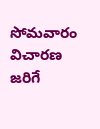సోమవారం విచారణ జరిగే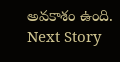అవకాశం ఉంది.
Next Story